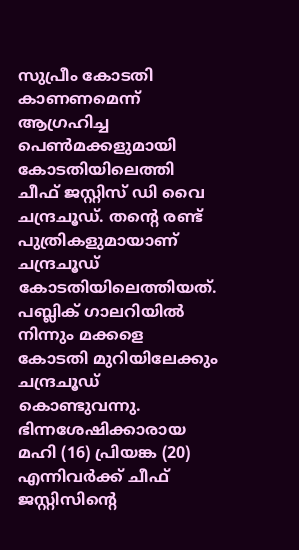സുപ്രീം കോടതി കാണണമെന്ന് ആഗ്രഹിച്ച പെൺമക്കളുമായി കോടതിയിലെത്തി ചീഫ് ജസ്റ്റിസ് ഡി വൈ ചന്ദ്രചൂഡ്. തന്റെ രണ്ട് പുത്രികളുമായാണ് ചന്ദ്രചൂഡ് കോടതിയിലെത്തിയത്. പബ്ലിക് ഗാലറിയിൽ നിന്നും മക്കളെ കോടതി മുറിയിലേക്കും ചന്ദ്രചൂഡ് കൊണ്ടുവന്നു.
ഭിന്നശേഷിക്കാരായ മഹി (16) പ്രിയങ്ക (20) എന്നിവർക്ക് ചീഫ് ജസ്റ്റിസിന്റെ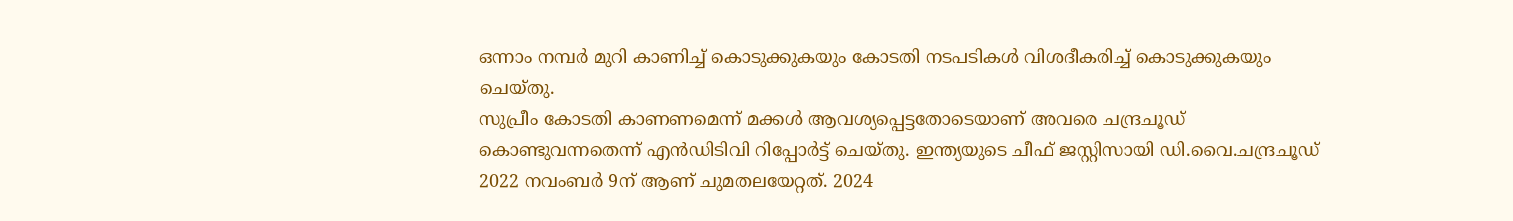ഒന്നാം നമ്പർ മുറി കാണിച്ച് കൊടുക്കുകയും കോടതി നടപടികൾ വിശദീകരിച്ച് കൊടുക്കുകയും ചെയ്തു.
സുപ്രീം കോടതി കാണണമെന്ന് മക്കൾ ആവശ്യപ്പെട്ടതോടെയാണ് അവരെ ചന്ദ്രചൂഡ് കൊണ്ടുവന്നതെന്ന് എൻഡിടിവി റിപ്പോർട്ട് ചെയ്തു. ഇന്ത്യയുടെ ചീഫ് ജസ്റ്റിസായി ഡി.വൈ.ചന്ദ്രചൂഡ് 2022 നവംബർ 9ന് ആണ് ചുമതലയേറ്റത്. 2024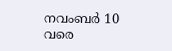നവംബർ 10 വരെ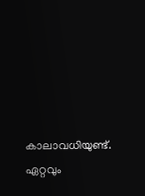കാലാവധിയുണ്ട്. ഏറ്റവും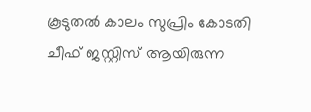കൂടുതൽ കാലം സുപ്രിം കോടതി ചീഫ് ജസ്റ്റിസ് ആയിരുന്ന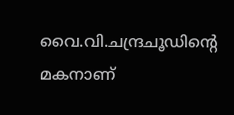വൈ.വി.ചന്ദ്രചൂഡിന്റെ മകനാണ്